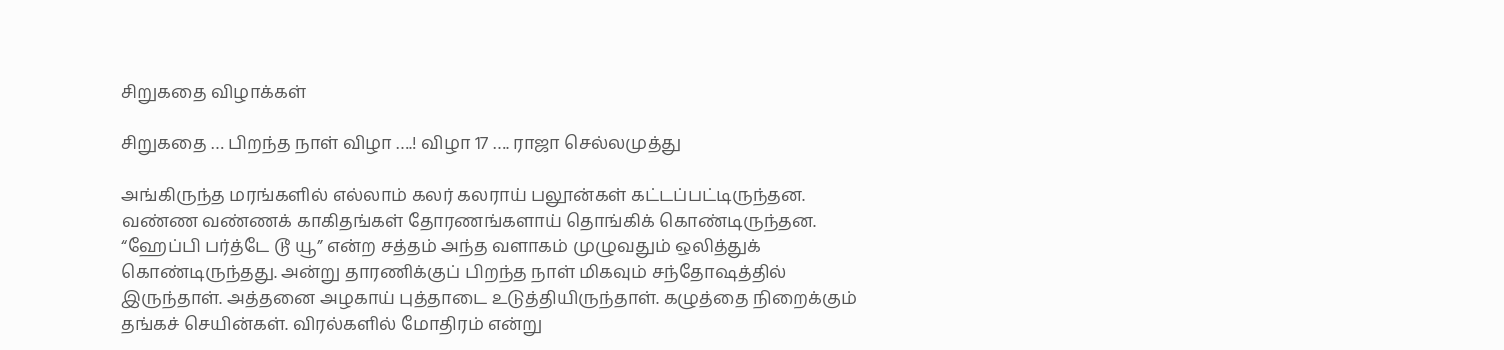சிறுகதை விழாக்கள்

சிறுகதை … பிறந்த நாள் விழா ….! விழா 17 …. ராஜா செல்லமுத்து

அங்கிருந்த மரங்களில் எல்லாம் கலர் கலராய் பலூன்கள் கட்டப்பட்டிருந்தன. வண்ண வண்ணக் காகிதங்கள் தோரணங்களாய் தொங்கிக் கொண்டிருந்தன. “ஹேப்பி பர்த்டே டூ யூ” என்ற சத்தம் அந்த வளாகம் முழுவதும் ஒலித்துக் கொண்டிருந்தது. அன்று தாரணிக்குப் பிறந்த நாள் மிகவும் சந்தோஷத்தில் இருந்தாள். அத்தனை அழகாய் புத்தாடை உடுத்தியிருந்தாள். கழுத்தை நிறைக்கும் தங்கச் செயின்கள். விரல்களில் மோதிரம் என்று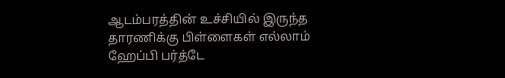ஆடம்பரத்தின் உச்சியில் இருந்த தாரணிக்கு பிள்ளைகள் எல்லாம் ஹேப்பி பர்த்டே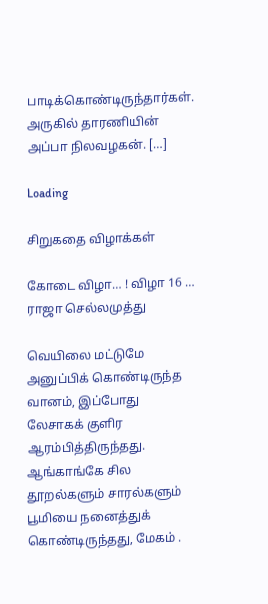பாடிக்கொண்டிருந்தார்கள். அருகில் தாரணியின் அப்பா நிலவழகன். […]

Loading

சிறுகதை விழாக்கள்

கோடை விழா… ! விழா 16 … ராஜா செல்லமுத்து

வெயிலை மட்டுமே அனுப்பிக் கொண்டிருந்த வானம், இப்போது லேசாகக் குளிர ஆரம்பித்திருந்தது. ஆங்காங்கே சில தூறல்களும் சாரல்களும் பூமியை நனைத்துக் கொண்டிருந்தது, மேகம் .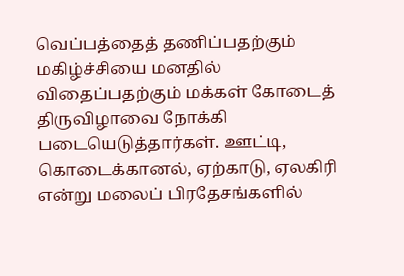வெப்பத்தைத் தணிப்பதற்கும் மகிழ்ச்சியை மனதில் விதைப்பதற்கும் மக்கள் கோடைத் திருவிழாவை நோக்கி படையெடுத்தார்கள். ஊட்டி, கொடைக்கானல், ஏற்காடு, ஏலகிரி என்று மலைப் பிரதேசங்களில்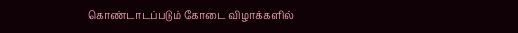கொண்டாடப்படும் கோடை விழாக்களில்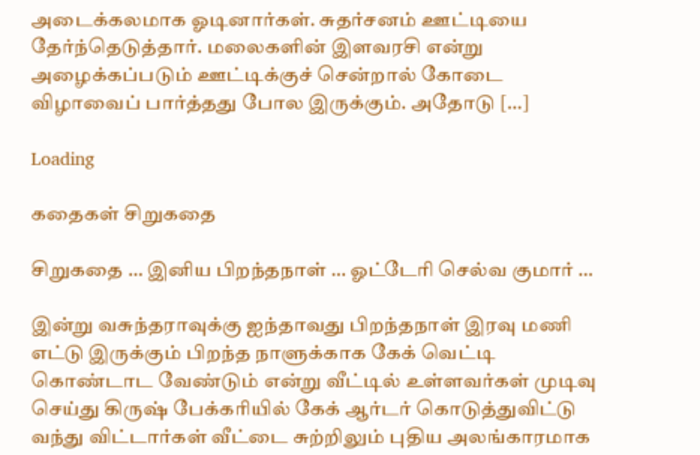அடைக்கலமாக ஓடினார்கள். சுதர்சனம் ஊட்டியை தேர்ந்தெடுத்தார். மலைகளின் இளவரசி என்று அழைக்கப்படும் ஊட்டிக்குச் சென்றால் கோடை விழாவைப் பார்த்தது போல இருக்கும். அதோடு […]

Loading

கதைகள் சிறுகதை

சிறுகதை … இனிய பிறந்தநாள் … ஓட்டேரி செல்வ குமார் …

இன்று வசுந்தராவுக்கு ஐந்தாவது பிறந்தநாள் இரவு மணி எட்டு இருக்கும் பிறந்த நாளுக்காக கேக் வெட்டி கொண்டாட வேண்டும் என்று வீட்டில் உள்ளவர்கள் முடிவு செய்து கிருஷ் பேக்கரியில் கேக் ஆர்டர் கொடுத்துவிட்டு வந்து விட்டார்கள் வீட்டை சுற்றிலும் புதிய அலங்காரமாக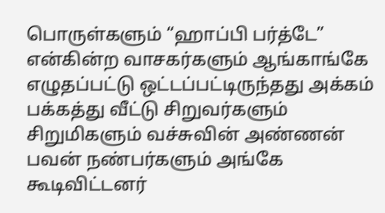பொருள்களும் “ஹாப்பி பர்த்டே” என்கின்ற வாசகர்களும் ஆங்காங்கே எழுதப்பட்டு ஒட்டப்பட்டிருந்தது அக்கம் பக்கத்து வீட்டு சிறுவர்களும் சிறுமிகளும் வச்சுவின் அண்ணன் பவன் நண்பர்களும் அங்கே கூடிவிட்டனர்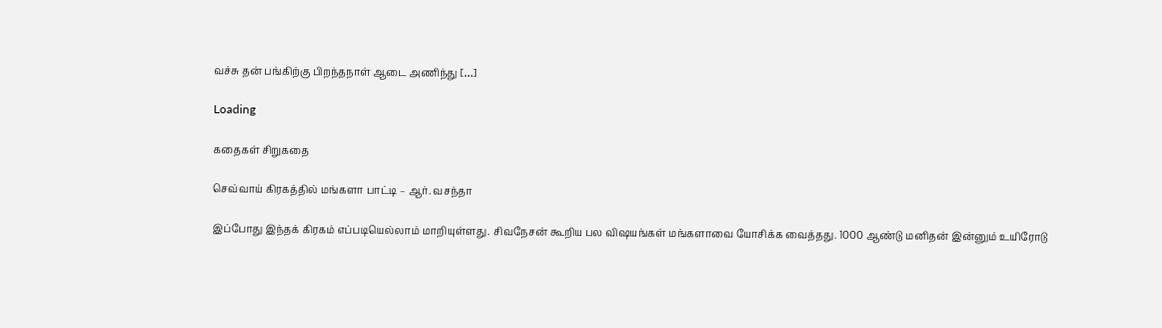வச்சு தன் பங்கிற்கு பிறந்தநாள் ஆடை அணிந்து […]

Loading

கதைகள் சிறுகதை

செவ்வாய் கிரகத்தில் மங்களா பாட்டி – ஆர். வசந்தா

இப்போது இந்தக் கிரகம் எப்படியெல்லாம் மாறியுள்ளது. சிவநேசன் கூறிய பல விஷயங்கள் மங்களாவை யோசிக்க வைத்தது. 1000 ஆண்டு மனிதன் இன்னும் உயிரோடு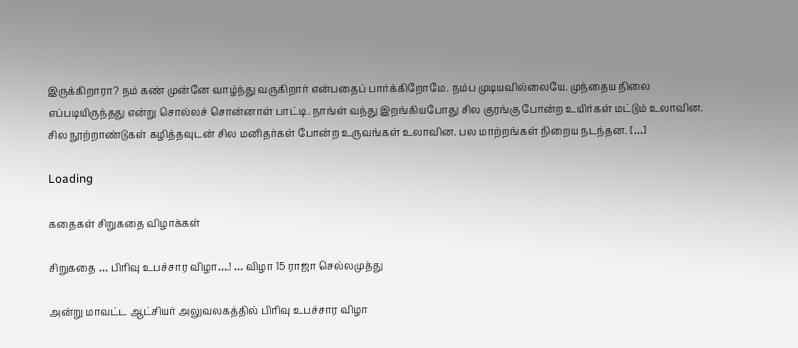இருக்கிறாரா? நம் கண் முன்னே வாழ்ந்து வருகிறார் என்பதைப் பார்க்கிறோமே. நம்ப முடியவில்லையே. முந்தைய நிலை எப்படியிருந்தது என்று சொல்லச் சொன்னாள் பாட்டி. நாங்ள் வந்து இறங்கியபோது சில குரங்கு போன்ற உயிர்கள் மட்டும் உலாவின. சில நூற்றாண்டுகள் கழித்தவுடன் சில மனிதர்கள் போன்ற உருவங்கள் உலாவின. பல மாற்றங்கள் நிறைய நடந்தன. […]

Loading

கதைகள் சிறுகதை விழாக்கள்

சிறுகதை … பிரிவு உபச்சார விழா….! … விழா 15 ராஜா செல்லமுத்து

அன்று மாவட்ட ஆட்சியர் அலுவலகத்தில் பிரிவு உபச்சார விழா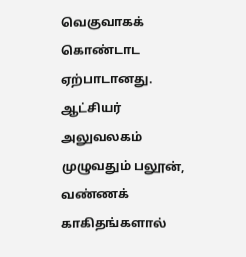வெகுவாகக் கொண்டாட ஏற்பாடானது. ஆட்சியர் அலுவலகம் முழுவதும் பலூன், வண்ணக் காகிதங்களால்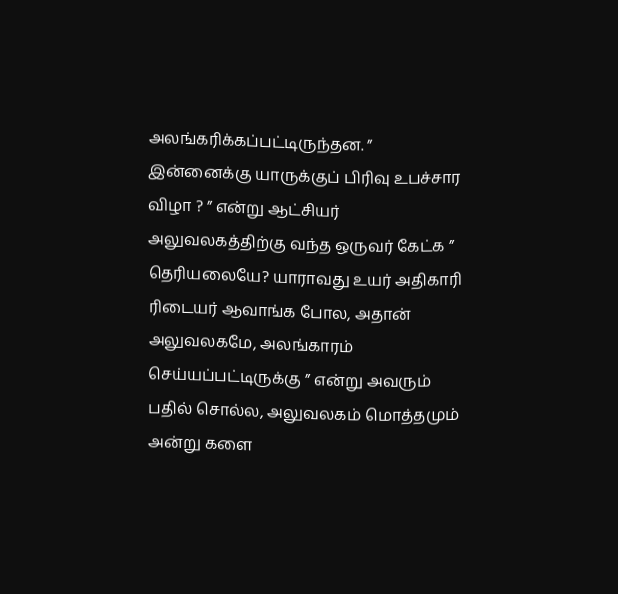அலங்கரிக்கப்பட்டிருந்தன. ” இன்னைக்கு யாருக்குப் பிரிவு உபச்சார விழா ? ” என்று ஆட்சியர் அலுவலகத்திற்கு வந்த ஒருவர் கேட்க ” தெரியலையே? யாராவது உயர் அதிகாரி ரிடையர் ஆவாங்க போல, அதான் அலுவலகமே, அலங்காரம் செய்யப்பட்டிருக்கு ” என்று அவரும் பதில் சொல்ல, அலுவலகம் மொத்தமும் அன்று களை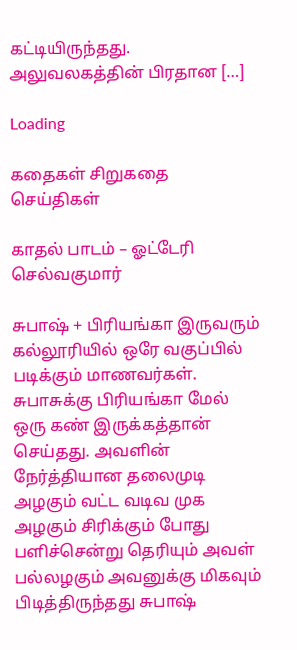கட்டியிருந்தது. அலுவலகத்தின் பிரதான […]

Loading

கதைகள் சிறுகதை செய்திகள்

காதல் பாடம் – ஓட்டேரி செல்வகுமார்

சுபாஷ் + பிரியங்கா இருவரும் கல்லூரியில் ஒரே வகுப்பில் படிக்கும் மாணவர்கள். சுபாசுக்கு பிரியங்கா மேல் ஒரு கண் இருக்கத்தான் செய்தது. அவளின் நேர்த்தியான தலைமுடி அழகும் வட்ட வடிவ முக அழகும் சிரிக்கும் போது பளிச்சென்று தெரியும் அவள் பல்லழகும் அவனுக்கு மிகவும் பிடித்திருந்தது சுபாஷ்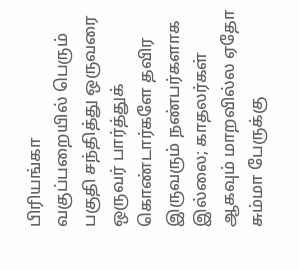பிரியங்கா வகுப்பறையில் பெரும் பகுதி சந்தித்து ஒருவரை ஒருவர் பார்த்துக் கொண்டார்களே தவிர இருவரும் நண்பர்களாக இல்லை; காதலர்கள் ஆகவும் மாறவில்ல ஏதோ சும்மா பேருக்கு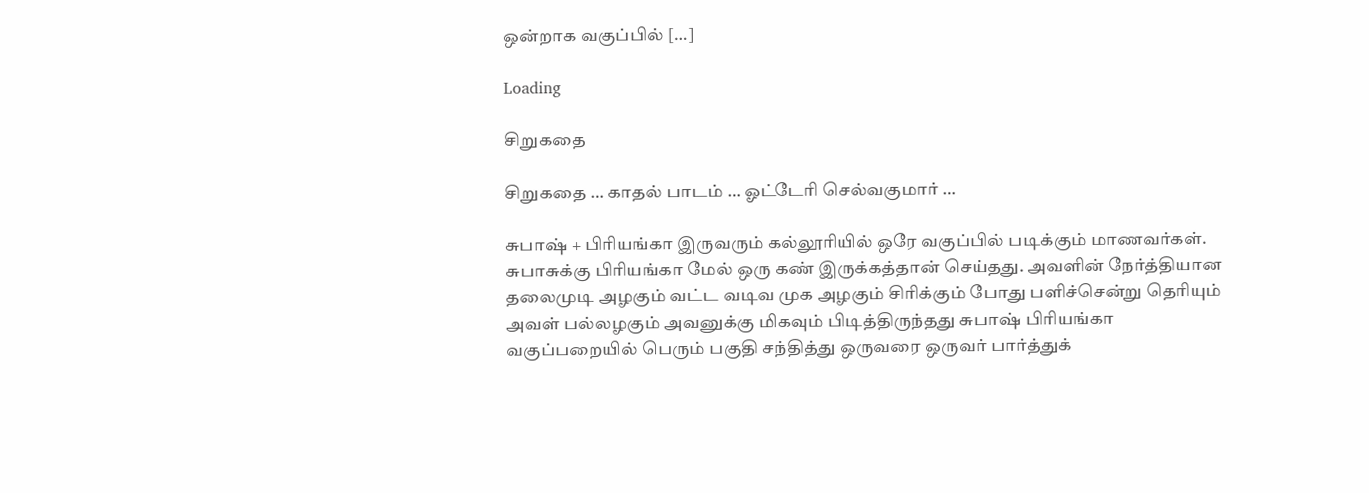ஒன்றாக வகுப்பில் […]

Loading

சிறுகதை

சிறுகதை … காதல் பாடம் … ஓட்டேரி செல்வகுமார் …

சுபாஷ் + பிரியங்கா இருவரும் கல்லூரியில் ஒரே வகுப்பில் படிக்கும் மாணவர்கள். சுபாசுக்கு பிரியங்கா மேல் ஒரு கண் இருக்கத்தான் செய்தது. அவளின் நேர்த்தியான தலைமுடி அழகும் வட்ட வடிவ முக அழகும் சிரிக்கும் போது பளிச்சென்று தெரியும் அவள் பல்லழகும் அவனுக்கு மிகவும் பிடித்திருந்தது சுபாஷ் பிரியங்கா வகுப்பறையில் பெரும் பகுதி சந்தித்து ஒருவரை ஒருவர் பார்த்துக்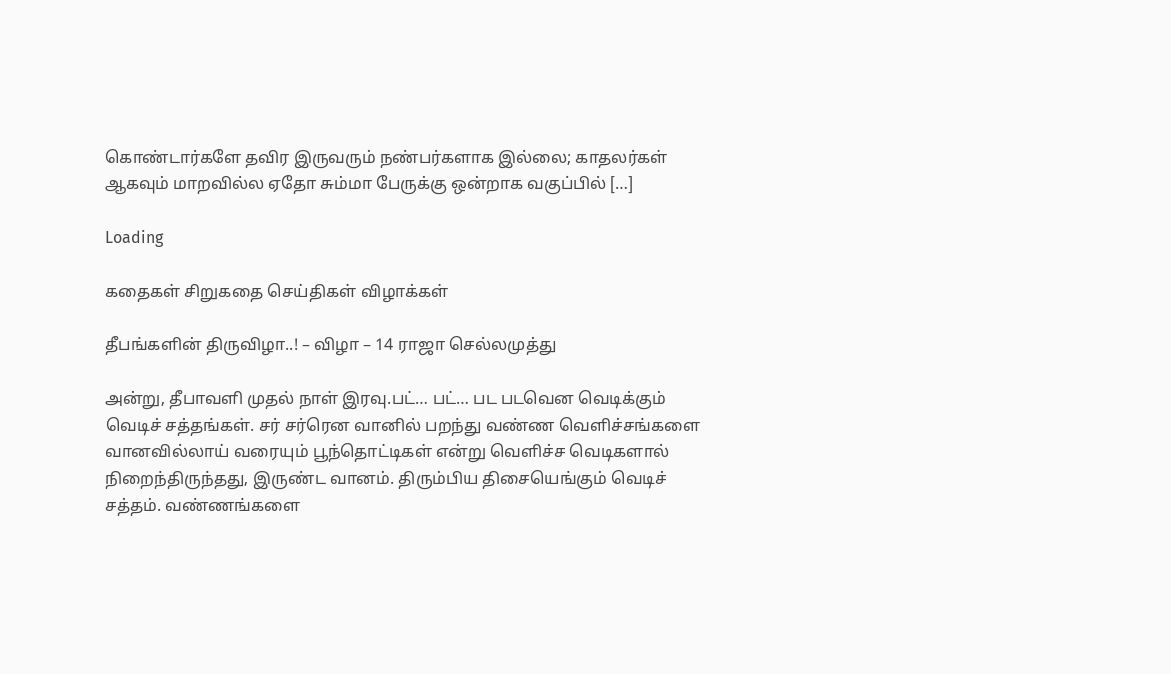கொண்டார்களே தவிர இருவரும் நண்பர்களாக இல்லை; காதலர்கள் ஆகவும் மாறவில்ல ஏதோ சும்மா பேருக்கு ஒன்றாக வகுப்பில் […]

Loading

கதைகள் சிறுகதை செய்திகள் விழாக்கள்

தீபங்களின் திருவிழா..! – விழா – 14 ராஜா செல்லமுத்து

அன்று, தீபாவளி முதல் நாள் இரவு.பட்… பட்… பட படவென வெடிக்கும் வெடிச் சத்தங்கள். சர் சர்ரென வானில் பறந்து வண்ண வெளிச்சங்களை வானவில்லாய் வரையும் பூந்தொட்டிகள் என்று வெளிச்ச வெடிகளால் நிறைந்திருந்தது, இருண்ட வானம். திரும்பிய திசையெங்கும் வெடிச் சத்தம். வண்ணங்களை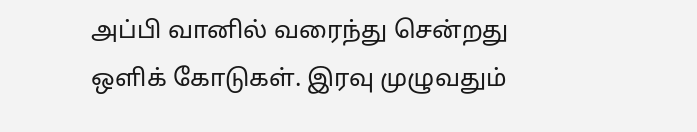அப்பி வானில் வரைந்து சென்றது ஒளிக் கோடுகள். இரவு முழுவதும்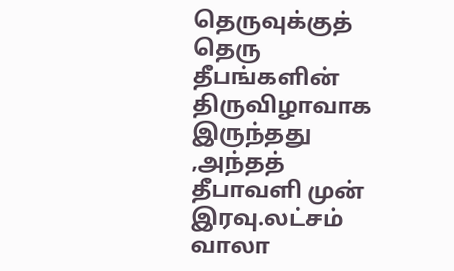தெருவுக்குத் தெரு தீபங்களின் திருவிழாவாக இருந்தது ,அந்தத் தீபாவளி முன் இரவு.லட்சம் வாலா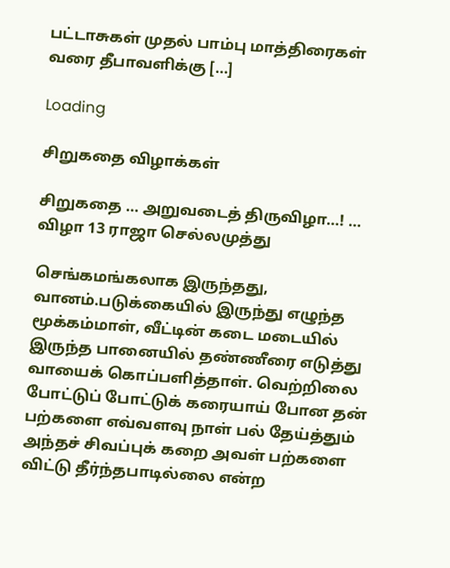பட்டாசுகள் முதல் பாம்பு மாத்திரைகள் வரை தீபாவளிக்கு […]

Loading

சிறுகதை விழாக்கள்

சிறுகதை … அறுவடைத் திருவிழா…! … விழா 13 ராஜா செல்லமுத்து

செங்கமங்கலாக இருந்தது, வானம்.படுக்கையில் இருந்து எழுந்த மூக்கம்மாள், வீட்டின் கடை மடையில் இருந்த பானையில் தண்ணீரை எடுத்து வாயைக் கொப்பளித்தாள். வெற்றிலை போட்டுப் போட்டுக் கரையாய் போன தன் பற்களை எவ்வளவு நாள் பல் தேய்த்தும் அந்தச் சிவப்புக் கறை அவள் பற்களை விட்டு தீர்ந்தபாடில்லை என்ற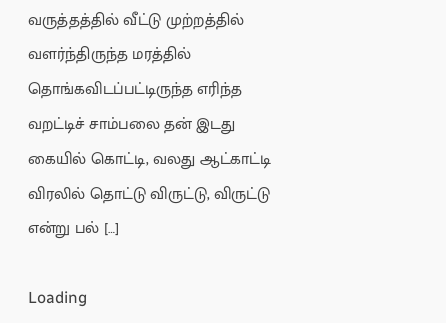வருத்தத்தில் வீட்டு முற்றத்தில் வளர்ந்திருந்த மரத்தில் தொங்கவிடப்பட்டிருந்த எரிந்த வறட்டிச் சாம்பலை தன் இடது கையில் கொட்டி, வலது ஆட்காட்டி விரலில் தொட்டு விருட்டு, விருட்டு என்று பல் […]

Loading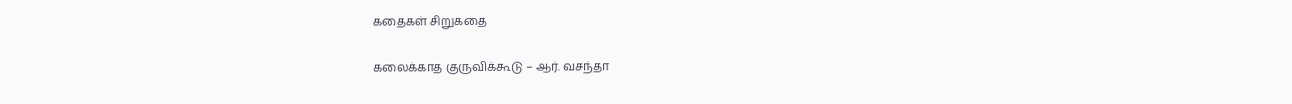கதைகள் சிறுகதை

கலைக்காத குருவிக்கூடு – ஆர். வசந்தா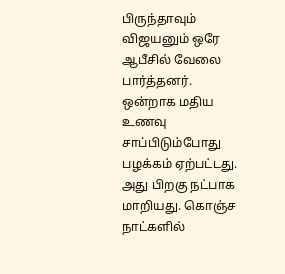பிருந்தாவும் விஜயனும் ஒரே ஆபீசில் வேலை பார்த்தனர். ஒன்றாக மதிய உணவு சாப்பிடும்போது பழக்கம் ஏற்பட்டது. அது பிறகு நட்பாக மாறியது. கொஞ்ச நாட்களில்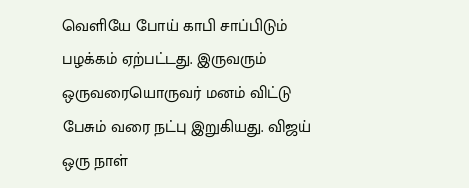வெளியே போய் காபி சாப்பிடும் பழக்கம் ஏற்பட்டது. இருவரும் ஒருவரையொருவர் மனம் விட்டு பேசும் வரை நட்பு இறுகியது. விஜய் ஒரு நாள்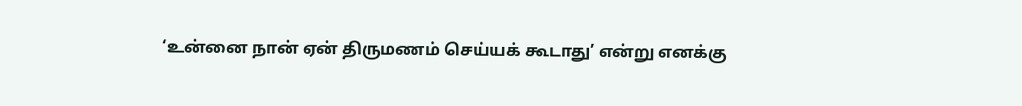‘உன்னை நான் ஏன் திருமணம் செய்யக் கூடாது’ என்று எனக்கு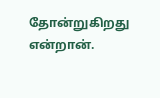தோன்றுகிறது என்றான்.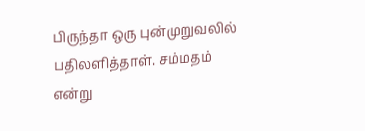பிருந்தா ஒரு புன்முறுவலில் பதிலளித்தாள். சம்மதம் என்று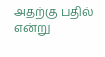அதற்கு பதில் என்று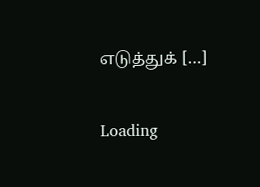எடுத்துக் […]

Loading